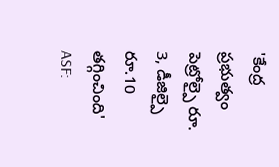'కేంద్ర ప్రభుత్వం పెట్రోల్పై రూ. 3, డీజిల్పై రూ.10 తగ్గించింది'
ASF: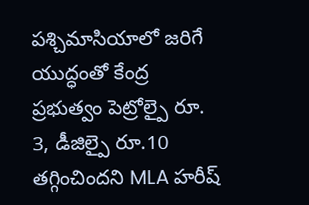పశ్చిమాసియాలో జరిగే యుద్ధంతో కేంద్ర ప్రభుత్వం పెట్రోల్పై రూ. 3, డీజిల్పై రూ.10 తగ్గించిందని MLA హరీష్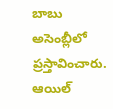బాబు అసెంబ్లీలో ప్రస్తావించారు. ఆయిల్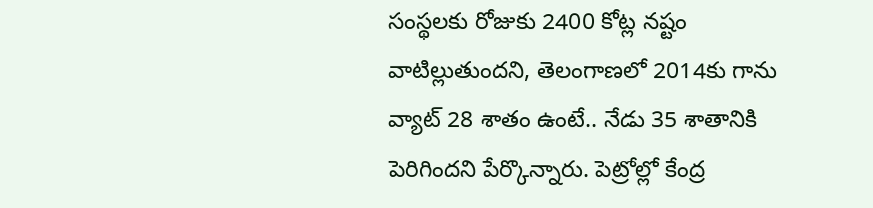సంస్థలకు రోజుకు 2400 కోట్ల నష్టం వాటిల్లుతుందని, తెలంగాణలో 2014కు గాను వ్యాట్ 28 శాతం ఉంటే.. నేడు 35 శాతానికి పెరిగిందని పేర్కొన్నారు. పెట్రోల్లో కేంద్ర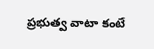ప్రభుత్వ వాటా కంటే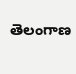తెలంగాణ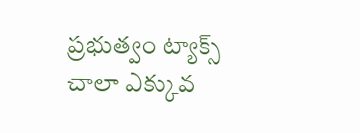ప్రభుత్వం ట్యాక్స్ చాలా ఎక్కువ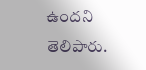ఉందని తెలిపారు.